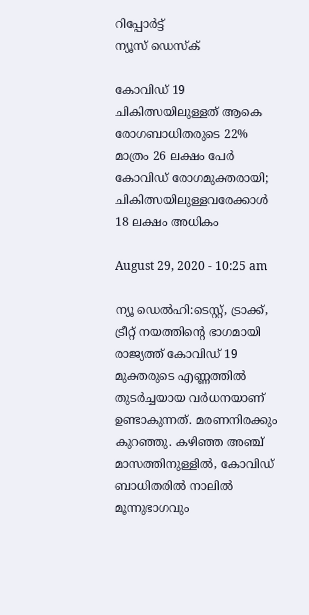റിപ്പോര്‍ട്ട്
ന്യൂസ് ഡെസ്ക്

കോവിഡ് 19 ചികിത്സയിലുള്ളത് ആകെ രോഗബാധിതരുടെ 22% മാത്രം 26 ലക്ഷം പേര്‍ കോവിഡ് രോഗമുക്തരായി; ചികിത്സയിലുള്ളവരേക്കാള്‍ 18 ലക്ഷം അധികം

August 29, 2020 - 10:25 am

ന്യൂ ഡെൽഹി:ടെസ്റ്റ്, ട്രാക്ക്, ട്രീറ്റ് നയത്തിന്റെ ഭാഗമായി രാജ്യത്ത് കോവിഡ് 19 മുക്തരുടെ എണ്ണത്തില്‍ തുടര്‍ച്ചയായ വര്‍ധനയാണ് ഉണ്ടാകുന്നത്. മരണനിരക്കും കുറഞ്ഞു. കഴിഞ്ഞ അഞ്ച് മാസത്തിനുള്ളില്‍, കോവിഡ് ബാധിതരില്‍ നാലില്‍ മൂന്നുഭാഗവും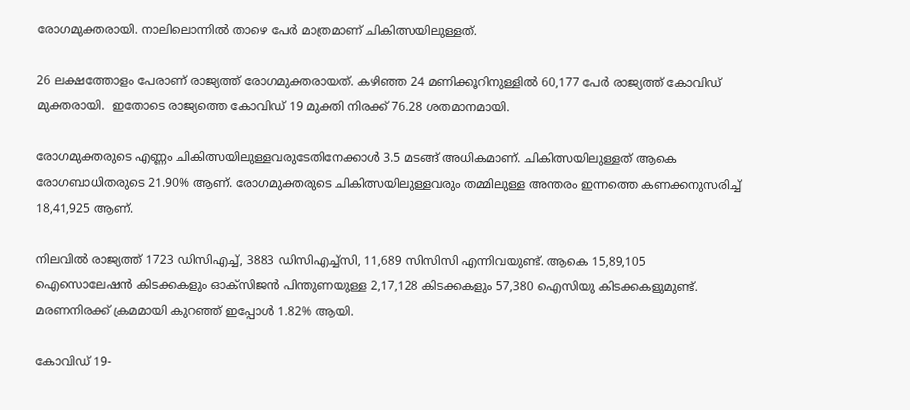രോഗമുക്തരായി. നാലിലൊന്നില്‍ താഴെ പേര്‍ മാത്രമാണ് ചികിത്സയിലുള്ളത്.

26 ലക്ഷത്തോളം പേരാണ് രാജ്യത്ത് രോഗമുക്തരായത്. കഴിഞ്ഞ 24 മണിക്കൂറിനുള്ളില്‍ 60,177 പേര്‍ രാജ്യത്ത് കോവിഡ് മുക്തരായി.  ഇതോടെ രാജ്യത്തെ കോവിഡ് 19 മുക്തി നിരക്ക് 76.28 ശതമാനമായി.

രോഗമുക്തരുടെ എണ്ണം ചികിത്സയിലുള്ളവരുടേതിനേക്കാള്‍ 3.5 മടങ്ങ് അധികമാണ്. ചികിത്സയിലുള്ളത് ആകെ രോഗബാധിതരുടെ 21.90% ആണ്. രോഗമുക്തരുടെ ചികിത്സയിലുള്ളവരും തമ്മിലുള്ള അന്തരം ഇന്നത്തെ കണക്കനുസരിച്ച്  18,41,925 ആണ്.

നിലവില്‍ രാജ്യത്ത് 1723 ഡിസിഎച്ച്, 3883 ഡിസിഎച്ച്സി, 11,689 സിസിസി എന്നിവയുണ്ട്. ആകെ 15,89,105 ഐസൊലേഷന്‍ കിടക്കകളും ഓക്സിജന്‍ പിന്തുണയുള്ള 2,17,128 കിടക്കകളും 57,380 ഐസിയു കിടക്കകളുമുണ്ട്. മരണനിരക്ക് ക്രമമായി കുറഞ്ഞ് ഇപ്പോള്‍ 1.82% ആയി.

കോവിഡ് 19-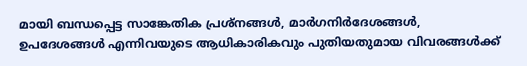മായി ബന്ധപ്പെട്ട സാങ്കേതിക പ്രശ്നങ്ങള്‍, മാര്‍ഗനിര്‍ദേശങ്ങള്‍, ഉപദേശങ്ങള്‍ എന്നിവയുടെ ആധികാരികവും പുതിയതുമായ വിവരങ്ങള്‍ക്ക്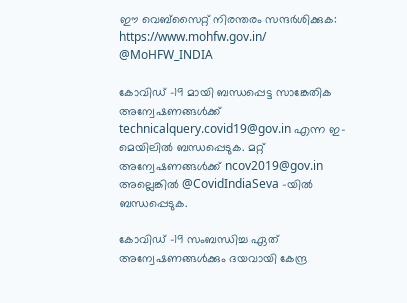ഈ വെബ്സൈറ്റ് നിരന്തരം സന്ദര്‍ശിക്കുക: https://www.mohfw.gov.in/ @MoHFW_INDIA

കോവിഡ് -19 മായി ബന്ധപ്പെട്ട സാങ്കേതിക അന്വേഷണങ്ങള്‍ക്ക് technicalquery.covid19@gov.in എന്ന ഇ-മെയിലില്‍ ബന്ധപ്പെടുക. മറ്റ് അന്വേഷണങ്ങള്‍ക്ക് ncov2019@gov.in അല്ലെങ്കില്‍ @CovidIndiaSeva -യില്‍ ബന്ധപ്പെടുക.

കോവിഡ് -19 സംബന്ധിച്ച ഏത് അന്വേഷണങ്ങള്‍ക്കും ദയവായി കേന്ദ്ര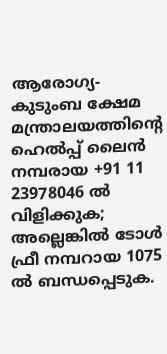ആരോഗ്യ- കുടുംബ ക്ഷേമ മന്ത്രാലയത്തിന്റെ ഹെല്‍പ്പ് ലൈന്‍ നമ്പരായ +91 11 23978046 ല്‍ വിളിക്കുക; അല്ലെങ്കില്‍ ടോള്‍ ഫ്രീ നമ്പറായ 1075 ല്‍ ബന്ധപ്പെടുക.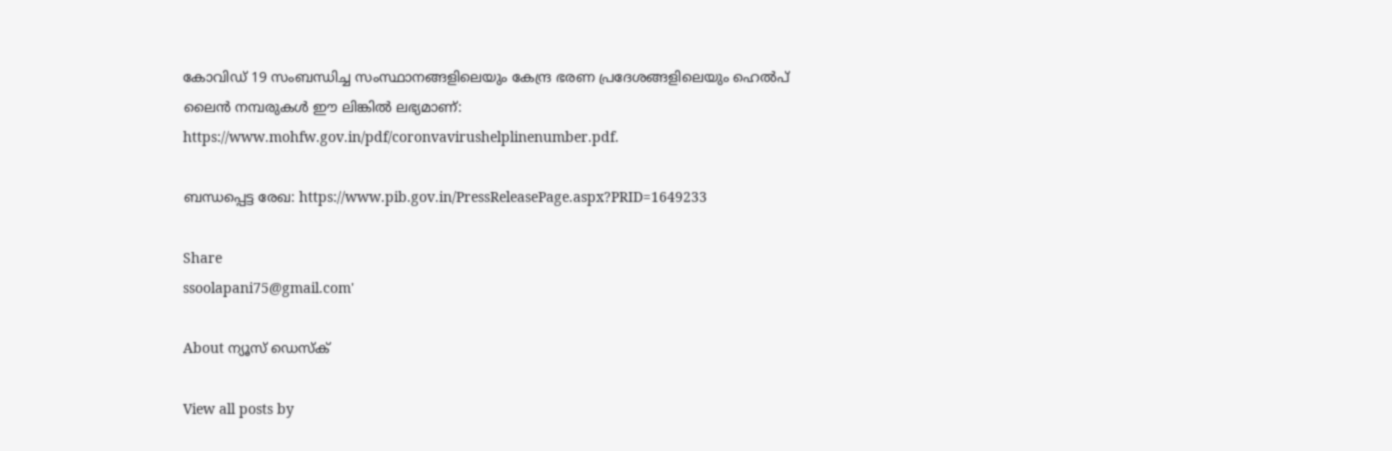കോവിഡ് 19 സംബന്ധിച്ച സംസ്ഥാനങ്ങളിലെയും കേന്ദ്ര ഭരണ പ്രദേശങ്ങളിലെയും ഹെല്‍പ് ലൈന്‍ നമ്പരുകള്‍ ഈ ലിങ്കില്‍ ലഭ്യമാണ്:
https://www.mohfw.gov.in/pdf/coronvavirushelplinenumber.pdf.

ബന്ധപ്പെട്ട രേഖ: https://www.pib.gov.in/PressReleasePage.aspx?PRID=1649233

Share
ssoolapani75@gmail.com'

About ന്യൂസ് ഡെസ്ക്

View all posts by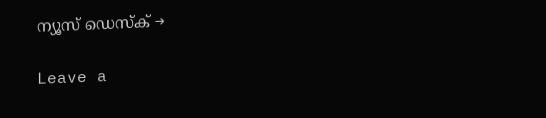ന്യൂസ് ഡെസ്ക് →

Leave a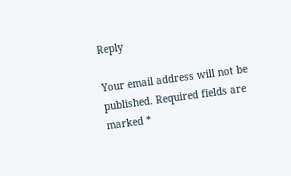Reply

Your email address will not be published. Required fields are marked *